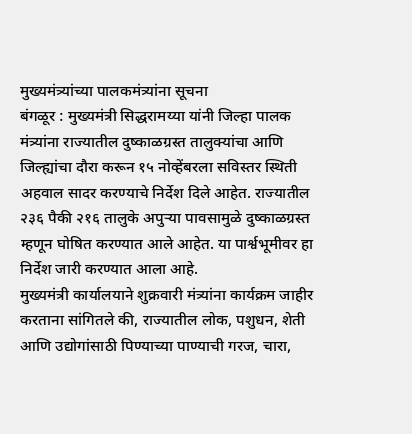मुख्यमंत्र्यांच्या पालकमंत्र्यांना सूचना
बंगळूर : मुख्यमंत्री सिद्धरामय्या यांनी जिल्हा पालक मंत्र्यांना राज्यातील दुष्काळग्रस्त तालुक्यांचा आणि जिल्ह्यांचा दौरा करून १५ नोव्हेंबरला सविस्तर स्थिती अहवाल सादर करण्याचे निर्देश दिले आहेत. राज्यातील २३६ पैकी २१६ तालुके अपुऱ्या पावसामुळे दुष्काळग्रस्त म्हणून घोषित करण्यात आले आहेत. या पार्श्वभूमीवर हा निर्देश जारी करण्यात आला आहे.
मुख्यमंत्री कार्यालयाने शुक्रवारी मंत्र्यांना कार्यक्रम जाहीर करताना सांगितले की, राज्यातील लोक, पशुधन, शेती आणि उद्योगांसाठी पिण्याच्या पाण्याची गरज, चारा,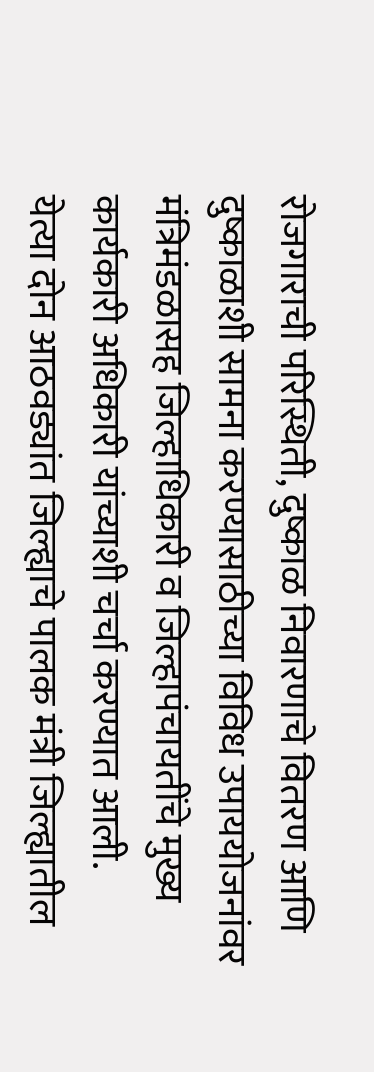रोजगाराची परिस्थिती, दुष्काळ निवारणाचे वितरण आणि दुष्काळाशी सामना करण्यासाठीच्या विविध उपाययोजनांवर मंत्रिमंडळासह जिल्हाधिकारी व जिल्हापंचायतींचे मुख्य कार्यकारी अधिकारी यांच्याशी चर्चा करण्यात आली.
येत्या दोन आठवड्यांत जिल्ह्याचे पालक मंत्री जिल्ह्यातील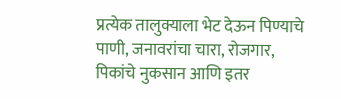प्रत्येक तालुक्याला भेट देऊन पिण्याचे पाणी, जनावरांचा चारा, रोजगार, पिकांचे नुकसान आणि इतर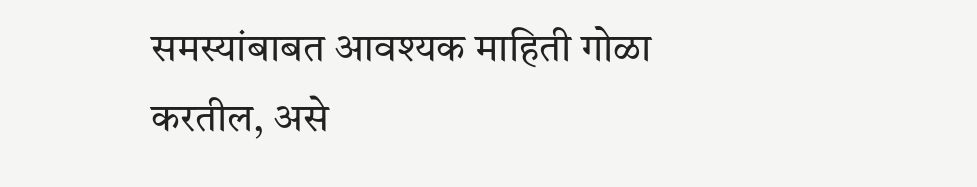समस्यांबाबत आवश्यक माहिती गोळा करतील, असे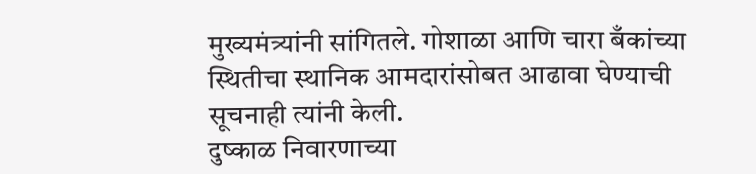मुख्यमंत्र्यांनी सांगितले. गोशाळा आणि चारा बँकांच्या स्थितीचा स्थानिक आमदारांसोबत आढावा घेण्याची सूचनाही त्यांनी केली.
दुष्काळ निवारणाच्या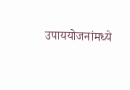उपाययोजनांमध्ये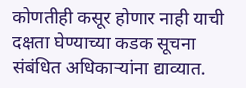कोणतीही कसूर होणार नाही याची दक्षता घेण्याच्या कडक सूचना संबंधित अधिकाऱ्यांना द्याव्यात.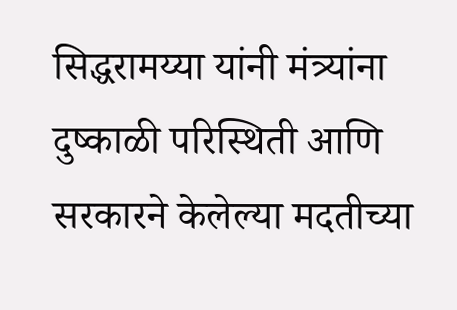सिद्धरामय्या यांनी मंत्र्यांना दुष्काळी परिस्थिती आणि सरकारने केलेल्या मदतीच्या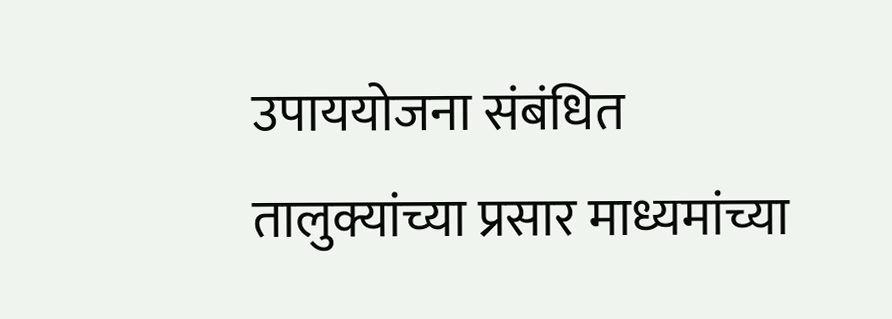उपाययोजना संबंधित तालुक्यांच्या प्रसार माध्यमांच्या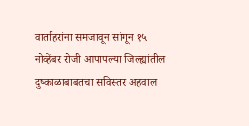वार्ताहरांना समजावून सांगून १५ नोव्हेंबर रोजी आपापल्या जिल्ह्यांतील दुष्काळाबाबतचा सविस्तर अहवाल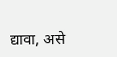द्यावा, असे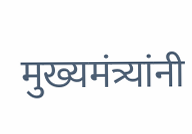मुख्यमंत्र्यांनी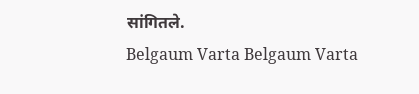सांगितले.
Belgaum Varta Belgaum Varta